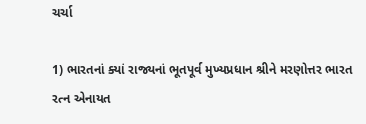ચર્ચા

1) ભારતનાં ક્યાં રાજ્યનાં ભૂતપૂર્વ મુખ્યપ્રધાન શ્રીને મરણોત્તર ભારત રત્ન એનાયત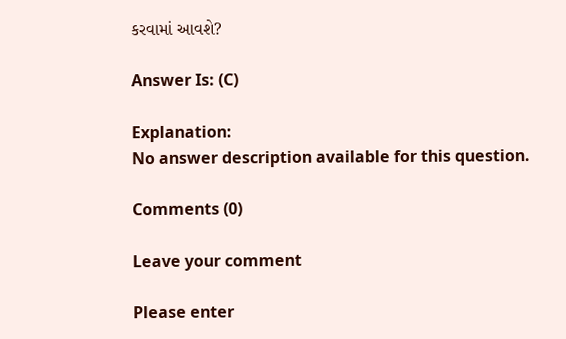કરવામાં આવશે?

Answer Is: (C)

Explanation:
No answer description available for this question.

Comments (0)

Leave your comment

Please enter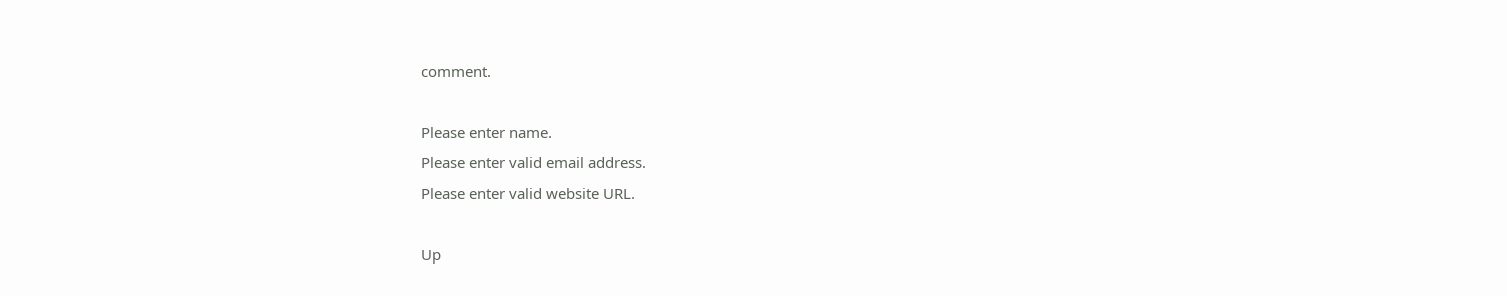comment.

Please enter name.
Please enter valid email address.
Please enter valid website URL.

Up